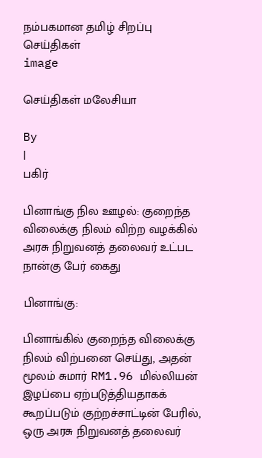நம்பகமான தமிழ் சிறப்பு செய்திகள்
image

செய்திகள் மலேசியா

By
|
பகிர்

பினாங்கு நில ஊழல்: குறைந்த விலைக்கு நிலம் விற்ற வழக்கில் அரசு நிறுவனத் தலைவர் உட்பட நான்கு பேர் கைது

பினாங்கு:

பினாங்கில் குறைந்த விலைக்கு நிலம் விற்பனை செய்து, அதன் மூலம் சுமார் RM1.96 மில்லியன் இழப்பை ஏற்படுத்தியதாகக் கூறப்படும் குற்றச்சாட்டின் பேரில், ஒரு அரசு நிறுவனத் தலைவர்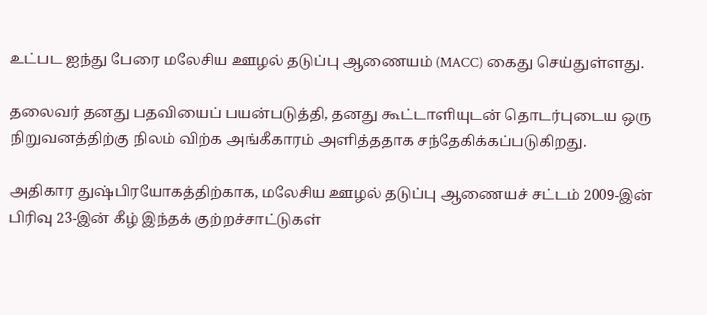உட்பட ஐந்து பேரை மலேசிய ஊழல் தடுப்பு ஆணையம் (MACC) கைது செய்துள்ளது.

தலைவர் தனது பதவியைப் பயன்படுத்தி, தனது கூட்டாளியுடன் தொடர்புடைய ஒரு நிறுவனத்திற்கு நிலம் விற்க அங்கீகாரம் அளித்ததாக சந்தேகிக்கப்படுகிறது.

அதிகார துஷ்பிரயோகத்திற்காக, மலேசிய ஊழல் தடுப்பு ஆணையச் சட்டம் 2009-இன் பிரிவு 23-இன் கீழ் இந்தக் குற்றச்சாட்டுகள்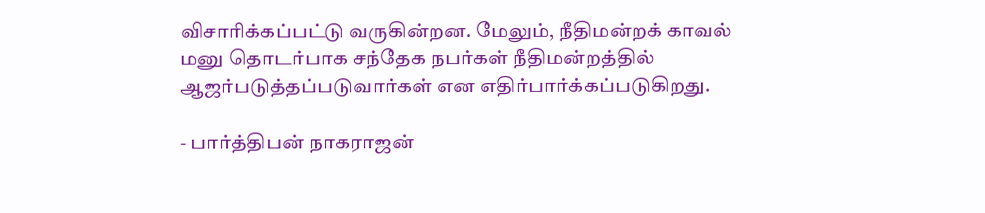விசாரிக்கப்பட்டு வருகின்றன. மேலும், நீதிமன்றக் காவல் மனு தொடர்பாக சந்தேக நபர்கள் நீதிமன்றத்தில் ஆஜர்படுத்தப்படுவார்கள் என எதிர்பார்க்கப்படுகிறது.

- பார்த்திபன் நாகராஜன்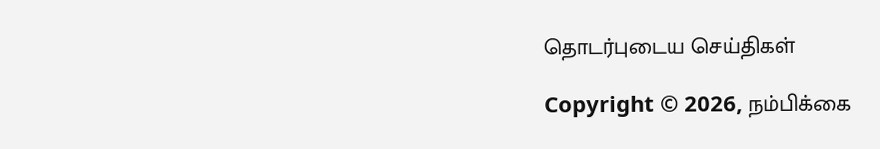தொடர்புடைய செய்திகள்

Copyright © 2026, நம்பிக்கை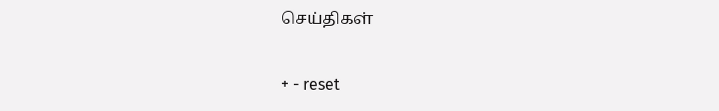செய்திகள்

+ - reset